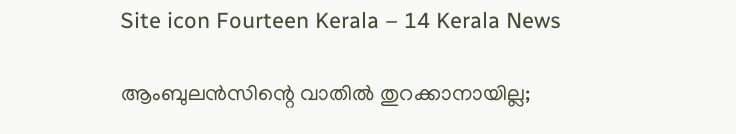Site icon Fourteen Kerala – 14 Kerala News

ആംബുലന്‍സിന്റെ വാതില്‍ തുറക്കാനായില്ല;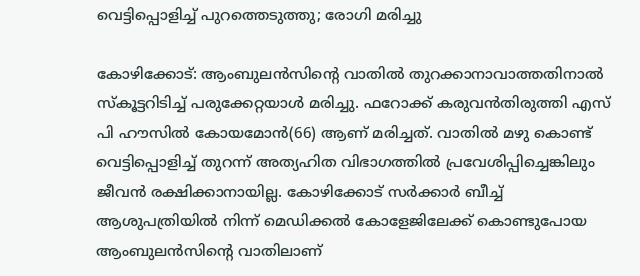വെട്ടിപ്പൊളിച്ച് പുറത്തെടുത്തു; രോഗി മരിച്ചു

കോഴിക്കോട്: ആംബുലന്‍സിന്റെ വാതില്‍ തുറക്കാനാവാത്തതിനാല്‍ സ്‌കൂട്ടറിടിച്ച് പരുക്കേറ്റയാള്‍ മരിച്ചു. ഫറോക്ക് കരുവന്‍തിരുത്തി എസ് പി ഹൗസില്‍ കോയമോന്‍(66) ആണ് മരിച്ചത്. വാതില്‍ മഴു കൊണ്ട് വെട്ടിപ്പൊളിച്ച് തുറന്ന് അത്യഹിത വിഭാഗത്തില്‍ പ്രവേശിപ്പിച്ചെങ്കിലും ജീവന്‍ രക്ഷിക്കാനായില്ല. കോഴിക്കോട് സര്‍ക്കാര്‍ ബീച്ച് ആശുപത്രിയില്‍ നിന്ന് മെഡിക്കല്‍ കോളേജിലേക്ക് കൊണ്ടുപോയ ആംബുലന്‍സിന്റെ വാതിലാണ്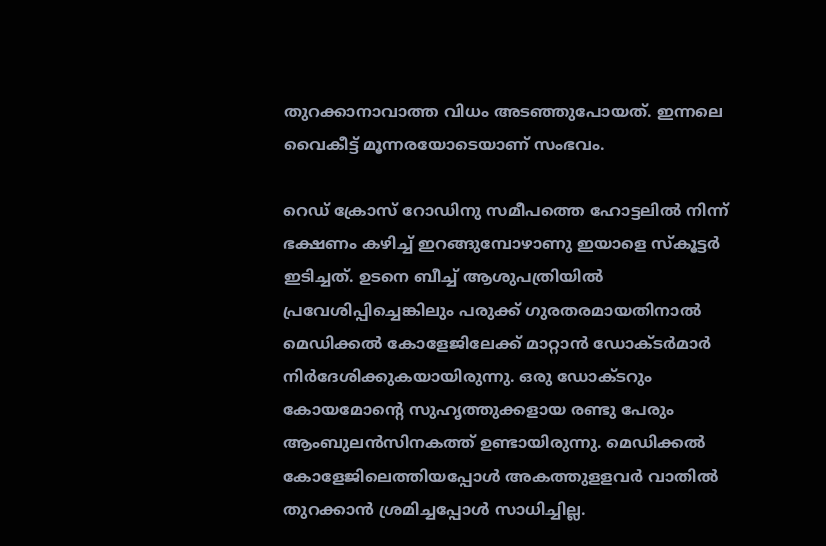തുറക്കാനാവാത്ത വിധം അടഞ്ഞുപോയത്. ഇന്നലെ വൈകീട്ട് മൂന്നരയോടെയാണ് സംഭവം.

റെഡ് ക്രോസ് റോഡിനു സമീപത്തെ ഹോട്ടലില്‍ നിന്ന് ഭക്ഷണം കഴിച്ച് ഇറങ്ങുമ്പോഴാണു ഇയാളെ സ്‌കൂട്ടര്‍ ഇടിച്ചത്. ഉടനെ ബീച്ച് ആശുപത്രിയില്‍ പ്രവേശിപ്പിച്ചെങ്കിലും പരുക്ക് ഗുരതരമായതിനാല്‍ മെഡിക്കല്‍ കോളേജിലേക്ക് മാറ്റാന്‍ ഡോക്ടര്‍മാര്‍ നിര്‍ദേശിക്കുകയായിരുന്നു. ഒരു ഡോക്ടറും കോയമോന്റെ സുഹൃത്തുക്കളായ രണ്ടു പേരും ആംബുലന്‍സിനകത്ത് ഉണ്ടായിരുന്നു. മെഡിക്കല്‍ കോളേജിലെത്തിയപ്പോള്‍ അകത്തുളളവര്‍ വാതില്‍ തുറക്കാന്‍ ശ്രമിച്ചപ്പോള്‍ സാധിച്ചില്ല.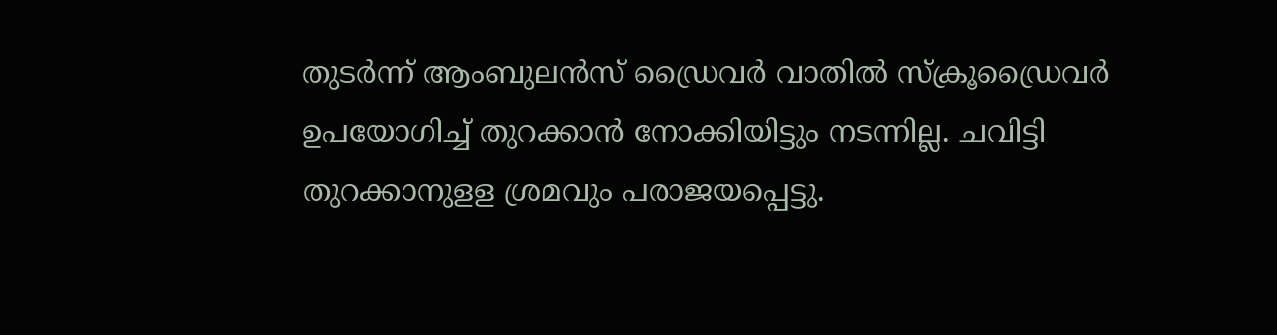തുടര്‍ന്ന് ആംബുലന്‍സ് ഡ്രൈവര്‍ വാതില്‍ സ്‌ക്രൂഡ്രൈവര്‍ ഉപയോഗിച്ച് തുറക്കാന്‍ നോക്കിയിട്ടും നടന്നില്ല. ചവിട്ടി തുറക്കാനുളള ശ്രമവും പരാജയപ്പെട്ടു.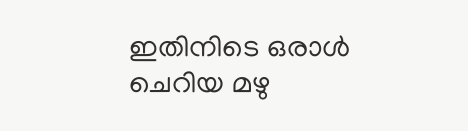ഇതിനിടെ ഒരാള്‍ ചെറിയ മഴു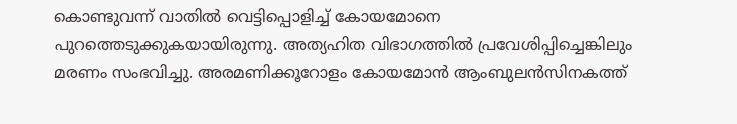കൊണ്ടുവന്ന് വാതില്‍ വെട്ടിപ്പൊളിച്ച് കോയമോനെ പുറത്തെടുക്കുകയായിരുന്നു. അത്യഹിത വിഭാഗത്തില്‍ പ്രവേശിപ്പിച്ചെങ്കിലും മരണം സംഭവിച്ചു. അരമണിക്കൂറോളം കോയമോന്‍ ആംബുലന്‍സിനകത്ത്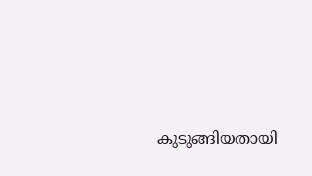കുടുങ്ങിയതായി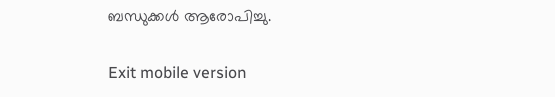ബന്ധുക്കള്‍ ആരോപിച്ചു.

Exit mobile version